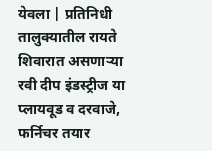येवला | प्रतिनिधी
तालुक्यातील रायते शिवारात असणाऱ्या रवी दीप इंडस्ट्रीज या प्लायवूड व दरवाजे, फर्निचर तयार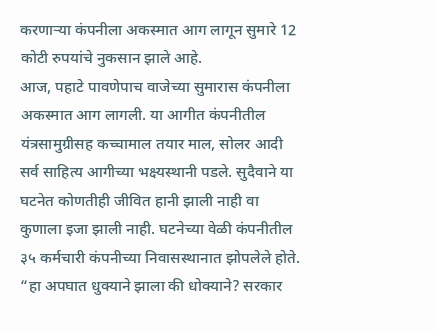करणाऱ्या कंपनीला अकस्मात आग लागून सुमारे 12 कोटी रुपयांचे नुकसान झाले आहे.
आज, पहाटे पावणेपाच वाजेच्या सुमारास कंपनीला अकस्मात आग लागली. या आगीत कंपनीतील यंत्रसामुग्रीसह कच्चामाल तयार माल, सोलर आदी सर्व साहित्य आगीच्या भक्ष्यस्थानी पडले. सुदैवाने या घटनेत कोणतीही जीवित हानी झाली नाही वा कुणाला इजा झाली नाही. घटनेच्या वेळी कंपनीतील ३५ कर्मचारी कंपनीच्या निवासस्थानात झोपलेले होते.
“हा अपघात धुक्याने झाला की धोक्याने? सरकार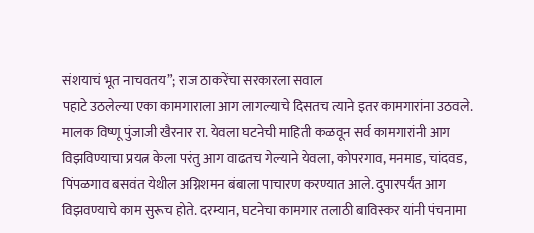संशयाचं भूत नाचवतय”; राज ठाकरेंचा सरकारला सवाल
पहाटे उठलेल्या एका कामगाराला आग लागल्याचे दिसतच त्याने इतर कामगारांना उठवले. मालक विष्णू पुंजाजी खैरनार रा. येवला घटनेची माहिती कळवून सर्व कामगारांनी आग विझविण्याचा प्रयत्न केला परंतु आग वाढतच गेल्याने येवला, कोपरगाव, मनमाड, चांदवड, पिंपळगाव बसवंत येथील अग्निशमन बंबाला पाचारण करण्यात आले. दुपारपर्यंत आग विझवण्याचे काम सुरूच होते. दरम्यान, घटनेचा कामगार तलाठी बाविस्कर यांनी पंचनामा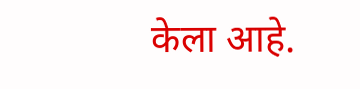केला आहे.